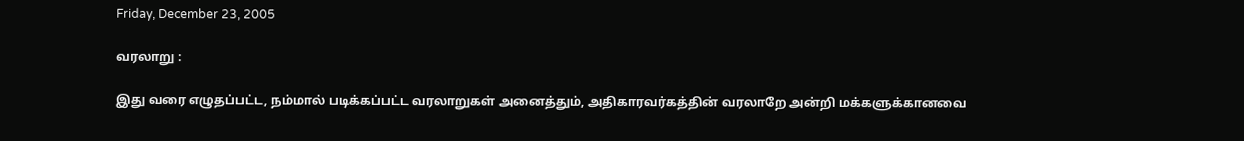Friday, December 23, 2005

வரலாறு :

இது வரை எழுதப்பட்ட, நம்மால் படிக்கப்பட்ட வரலாறுகள் அனைத்தும், அதிகாரவர்கத்தின் வரலாறே அன்றி மக்களுக்கானவை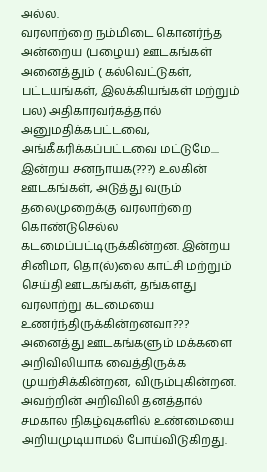அல்ல.
வரலாற்றை நம்மிடை கொனர்ந்த அன்றைய (பழைய) ஊடகங்கள் அனைத்தும் ( கல்வெட்டுகள், பட்டயங்கள், இலக்கியங்கள் மற்றும் பல) அதிகாரவர்கத்தால் அனுமதிக்கபட்டவை, அங்கீகரிக்கப்பட்டவை மட்டுமே....
இன்றய சனநாயக(???) உலகின் ஊடகங்கள், அடுத்து வரும் தலைமுறைக்கு வரலாற்றை கொண்டுசெல்ல கடமைப்பட்டிருக்கின்றன. இன்றய சினிமா, தொ(ல்)லை காட்சி மற்றும் செய்தி ஊடகங்கள், தங்களது வரலாற்று கடமையை உணர்ந்திருக்கின்றனவா???
அனைத்து ஊடகங்களும் மக்களை அறிவிலியாக வைத்திருக்க முயற்சிக்கின்றன, விரும்புகின்றன. அவற்றின் அறிவிலி தனத்தால் சமகால நிகழ்வுகளில் உண்மையை அறியமுடியாமல் போய்விடுகிறது.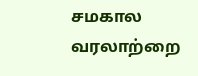சமகால வரலாற்றை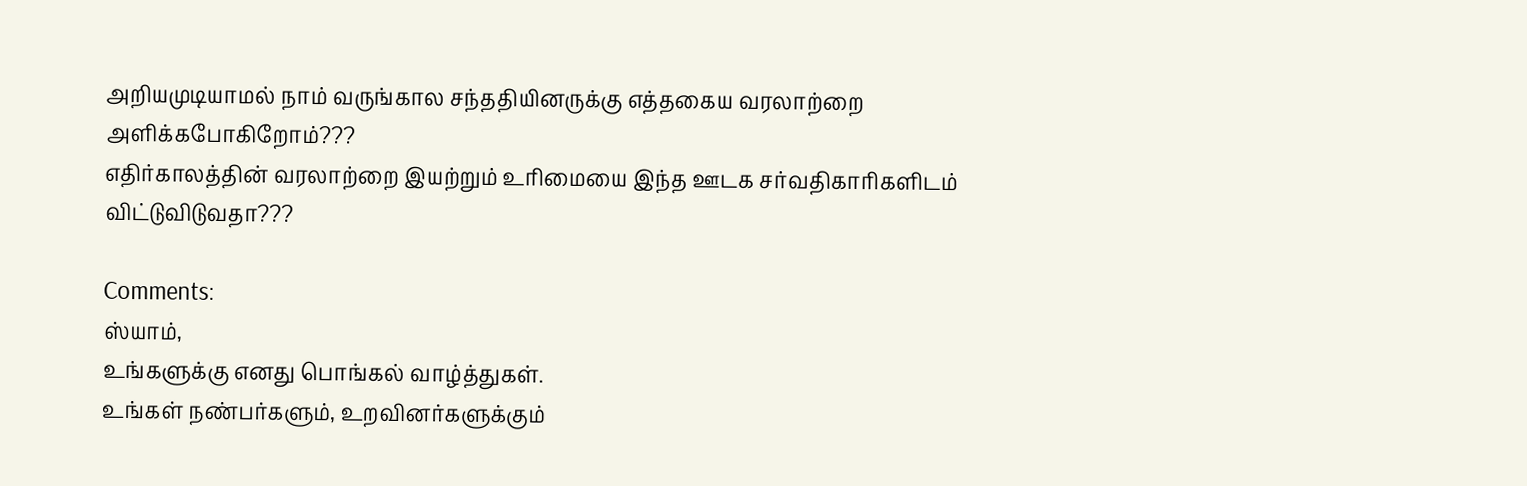அறியமுடியாமல் நாம் வருங்கால சந்ததியினருக்கு எத்தகைய வரலாற்றை அளிக்கபோகிறோம்???
எதிர்காலத்தின் வரலாற்றை இயற்றும் உரிமையை இந்த ஊடக சர்வதிகாரிகளிடம் விட்டுவிடுவதா???

Comments:
ஸ்யாம்,
உங்களுக்கு எனது பொங்கல் வாழ்த்துகள்.
உங்கள் நண்பர்களும், உறவினர்களுக்கும்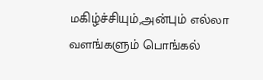மகிழ்ச்சியும்,அன்பும் எல்லா வளங்களும் பொங்கல்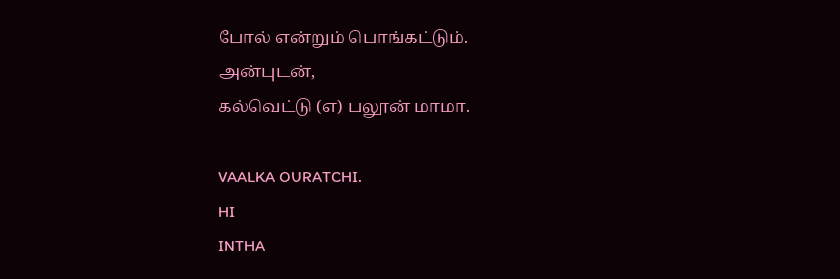போல் என்றும் பொங்கட்டும்.
அன்புடன்,
கல்வெட்டு (எ) பலூன் மாமா.

VAALKA OURATCHI.
HI
INTHA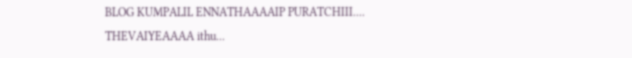BLOG KUMPALIL ENNATHAAAAIP PURATCHIII....
THEVAIYEAAAA ithu...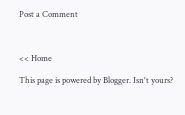Post a Comment



<< Home

This page is powered by Blogger. Isn't yours?